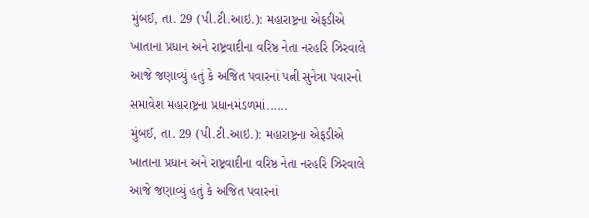મુંબઈ, તા. 29 (પી.ટી.આઇ.): મહારાષ્ટ્રના એફડીએ ખાતાના પ્રધાન અને રાષ્ટ્રવાદીના વરિષ્ઠ નેતા નરહરિ ઝિરવાલે આજે જણાવ્યું હતું કે અજિત પવારનાં પત્ની સુનેત્રા પવારનો સમાવેશ મહારાષ્ટ્રના પ્રધાનમંડળમાં......
મુંબઈ, તા. 29 (પી.ટી.આઇ.): મહારાષ્ટ્રના એફડીએ ખાતાના પ્રધાન અને રાષ્ટ્રવાદીના વરિષ્ઠ નેતા નરહરિ ઝિરવાલે આજે જણાવ્યું હતું કે અજિત પવારનાં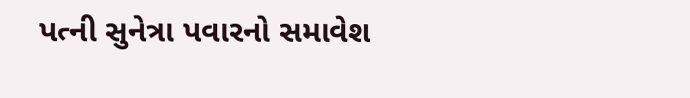પત્ની સુનેત્રા પવારનો સમાવેશ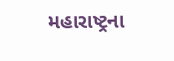મહારાષ્ટ્રના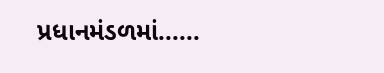પ્રધાનમંડળમાં......